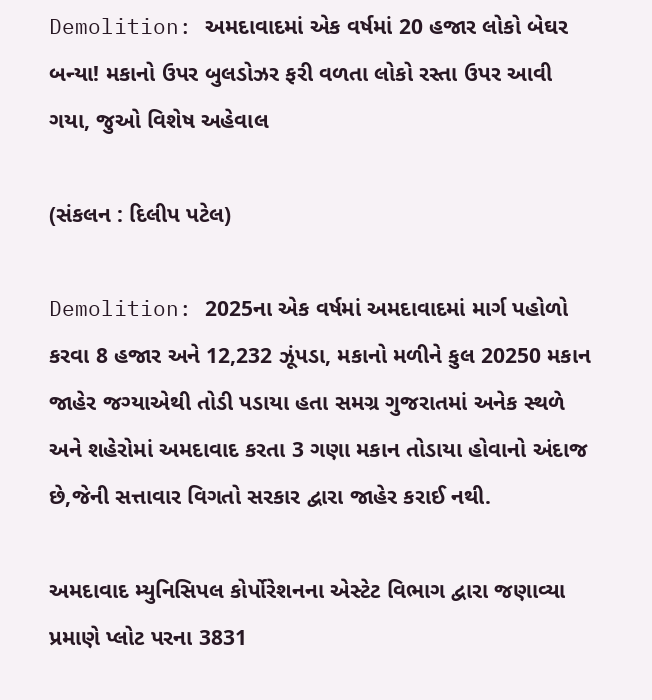Demolition: અમદાવાદમાં એક વર્ષમાં 20 હજાર લોકો બેઘર બન્યા! મકાનો ઉપર બુલડોઝર ફરી વળતા લોકો રસ્તા ઉપર આવી ગયા, જુઓ વિશેષ અહેવાલ

(સંકલન : દિલીપ પટેલ)

Demolition: 2025ના એક વર્ષમાં અમદાવાદમાં માર્ગ પહોળો કરવા 8 હજાર અને 12,232 ઝૂંપડા, મકાનો મળીને કુલ 20250 મકાન જાહેર જગ્યાએથી તોડી પડાયા હતા સમગ્ર ગુજરાતમાં અનેક સ્થળે અને શહેરોમાં અમદાવાદ કરતા 3 ગણા મકાન તોડાયા હોવાનો અંદાજ છે,જેની સત્તાવાર વિગતો સરકાર દ્વારા જાહેર કરાઈ નથી.

અમદાવાદ મ્યુનિસિપલ કોર્પોરેશનના એસ્ટેટ વિભાગ દ્વારા જણાવ્યા પ્રમાણે પ્લોટ પરના 3831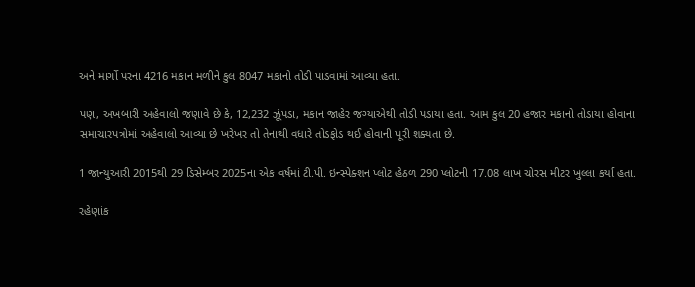અને માર્ગો પરના 4216 મકાન મળીને કુલ 8047 મકાનો તોડી પાડવામાં આવ્યા હતા.

પણ, અખબારી અહેવાલો જણાવે છે કે, 12,232 ઝૂંપડા, મકાન જાહેર જગ્યાએથી તોડી પડાયા હતા. આમ કુલ 20 હજાર મકાનો તોડાયા હોવાના સમાચારપત્રોમાં અહેવાલો આવ્યા છે ખરેખર તો તેનાથી વધારે તોડફોડ થઈ હોવાની પૂરી શક્યતા છે.

1 જાન્યુઆરી 2015થી 29 ડિસેમ્બર 2025ના એક વર્ષમાં ટી.પી. ઇન્સ્પેક્શન પ્લોટ હેઠળ 290 પ્લોટની 17.08 લાખ ચોરસ મીટર ખુલ્લા કર્યા હતા.

રહેણાંક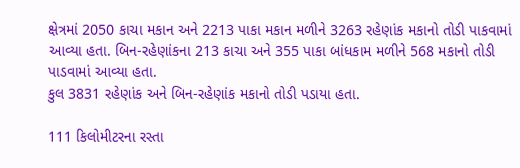ક્ષેત્રમાં 2050 કાચા મકાન અને 2213 પાકા મકાન મળીને 3263 રહેણાંક મકાનો તોડી પાકવામાં આવ્યા હતા. બિન-રહેણાંકના 213 કાચા અને 355 પાકા બાંધકામ મળીને 568 મકાનો તોડી પાડવામાં આવ્યા હતા.
કુલ 3831 રહેણાંક અને બિન-રહેણાંક મકાનો તોડી પડાયા હતા.

111 કિલોમીટરના રસ્તા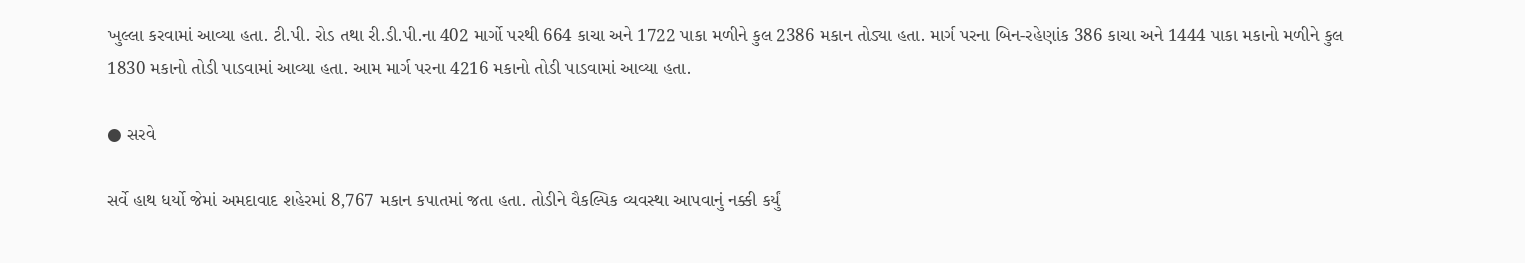ખુલ્લા કરવામાં આવ્યા હતા. ટી.પી. રોડ તથા રી.ડી.પી.ના 402 માર્ગો પરથી 664 કાચા અને 1722 પાકા મળીને કુલ 2386 મકાન તોડ્યા હતા. માર્ગ પરના બિન-રહેણાંક 386 કાચા અને 1444 પાકા મકાનો મળીને કુલ 1830 મકાનો તોડી પાડવામાં આવ્યા હતા. આમ માર્ગ પરના 4216 મકાનો તોડી પાડવામાં આવ્યા હતા.

● સરવે

સર્વે હાથ ધર્યો જેમાં અમદાવાદ શહેરમાં 8,767 મકાન કપાતમાં જતા હતા. તોડીને વૈકલ્પિક વ્યવસ્થા આપવાનું નક્કી કર્યું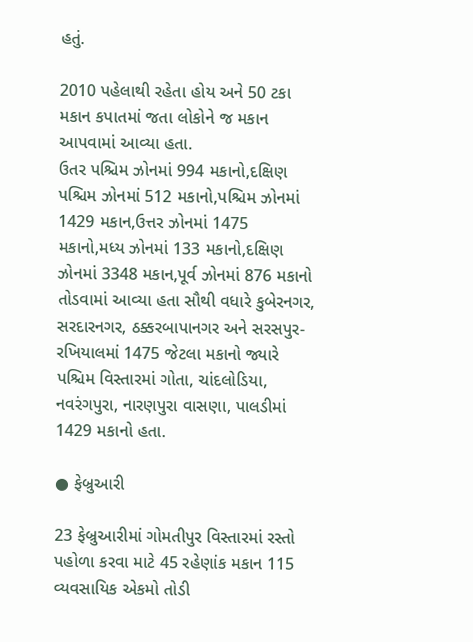હતું.

2010 પહેલાથી રહેતા હોય અને 50 ટકા મકાન કપાતમાં જતા લોકોને જ મકાન આપવામાં આવ્યા હતા.
ઉતર પશ્ચિમ ઝોનમાં 994 મકાનો,દક્ષિણ પશ્ચિમ ઝોનમાં 512 મકાનો,પશ્ચિમ ઝોનમાં 1429 મકાન,ઉત્તર ઝોનમાં 1475 મકાનો,મધ્ય ઝોનમાં 133 મકાનો,દક્ષિણ ઝોનમાં 3348 મકાન,પૂર્વ ઝોનમાં 876 મકાનો તોડવામાં આવ્યા હતા સૌથી વધારે કુબેરનગર, સરદારનગર, ઠક્કરબાપાનગર અને સરસપુર-રખિયાલમાં 1475 જેટલા મકાનો જ્યારે પશ્ચિમ વિસ્તારમાં ગોતા, ચાંદલોડિયા, નવરંગપુરા, નારણપુરા વાસણા, પાલડીમાં 1429 મકાનો હતા.

● ફેબ્રુઆરી

23 ફેબ્રુઆરીમાં ગોમતીપુર વિસ્તારમાં રસ્તો પહોળા કરવા માટે 45 રહેણાંક મકાન 115 વ્યવસાયિક એકમો તોડી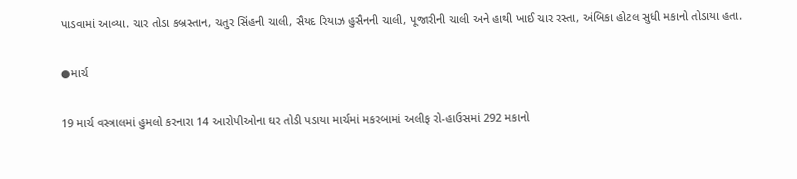પાડવામાં આવ્યા. ચાર તોડા કબ્રસ્તાન, ચતુર સિંહની ચાલી, સૈયદ રિયાઝ હુસૈનની ચાલી, પૂજારીની ચાલી અને હાથી ખાઈ ચાર રસ્તા, અંબિકા હોટલ સુધી મકાનો તોડાયા હતા.

●માર્ચ

19 માર્ચ વસ્ત્રાલમાં હુમલો કરનારા 14 આરોપીઓના ઘર તોડી પડાયા માર્ચમાં મકરબામાં અલીફ રો-હાઉસમાં 292 મકાનો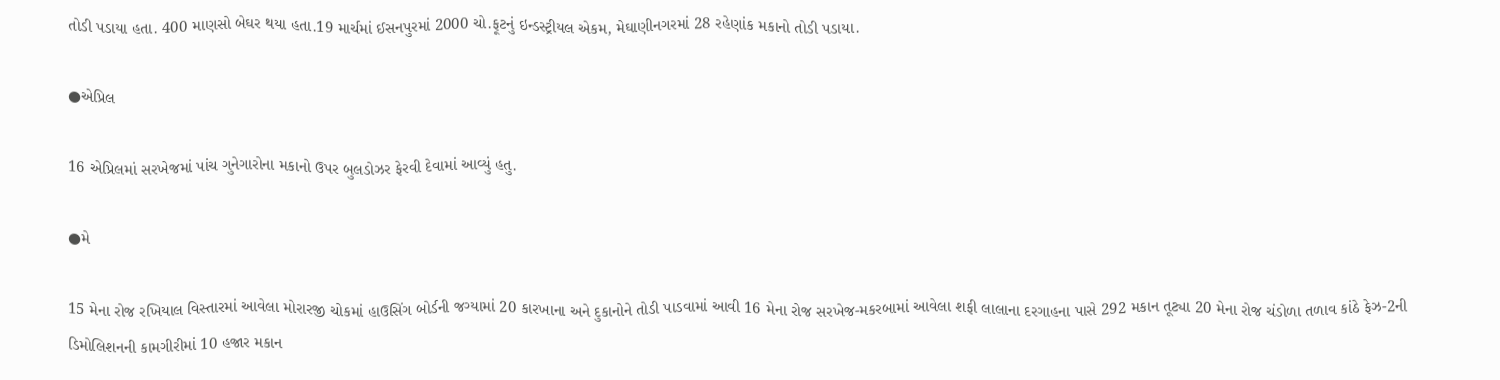તોડી પડાયા હતા. 400 માણસો બેઘર થયા હતા.19 માર્ચમાં ઈસનપુરમાં 2000 ચો.ફૂટનું ઇન્ડસ્ટ્રીયલ એકમ, મેઘાણીનગરમાં 28 રહેણાંક મકાનો તોડી પડાયા.

●એપ્રિલ

16 એપ્રિલમાં સરખેજમાં પાંચ ગુનેગારોના મકાનો ઉપર બુલડોઝર ફેરવી દેવામાં આવ્યું હતુ.

●મે

15 મેના રોજ રખિયાલ વિસ્તારમાં આવેલા મોરારજી ચોકમાં હાઉસિંગ બોર્ડની જગ્યામાં 20 કારખાના અને દુકાનોને તોડી પાડવામાં આવી 16 મેના રોજ સરખેજ-મકરબામાં આવેલા શફી લાલાના દરગાહના પાસે 292 મકાન તૂટ્યા 20 મેના રોજ ચંડોળા તળાવ કાંઠે ફેઝ-2ની ડિમોલિશનની કામગીરીમાં 10 હજાર મકાન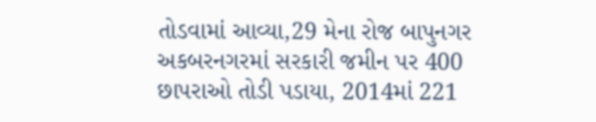તોડવામાં આવ્યા,29 મેના રોજ બાપુનગર અકબરનગરમાં સરકારી જમીન પર 400 છાપરાઓ તોડી પડાયા, 2014માં 221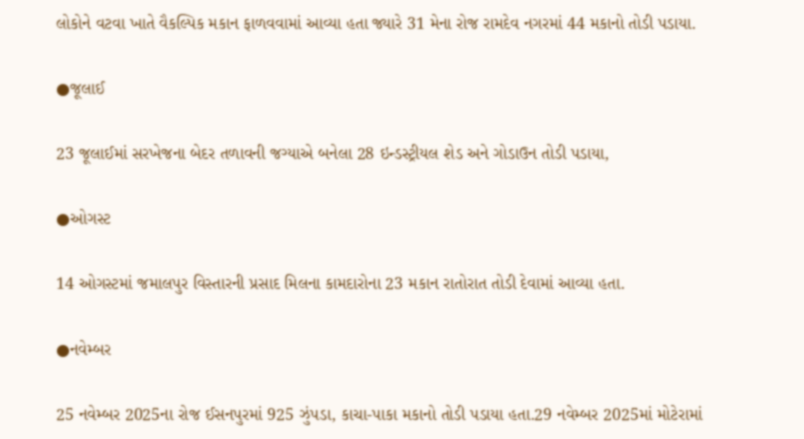લોકોને વટવા ખાતે વૈકલ્પિક મકાન ફાળવવામાં આવ્યા હતા જ્યારે 31 મેના રોજ રામદેવ નગરમાં 44 મકાનો તોડી પડાયા.

●જૂલાઈ

23 જૂલાઈમાં સરખેજના બેદર તળાવની જગ્યાએ બનેલા 28 ઇન્ડસ્ટ્રીયલ શેડ અને ગોડાઉન તોડી પડાયા,

●ઓગસ્ટ

14 ઓગસ્ટમાં જમાલપુર વિસ્તારની પ્રસાદ મિલના કામદારોના 23 મકાન રાતોરાત તોડી દેવામાં આવ્યા હતા.

●નવેમ્બર

25 નવેમ્બર 2025ના રોજ ઈસનપુરમાં 925 ઝુંપડા, કાચા-પાકા મકાનો તોડી પડાયા હતા.29 નવેમ્બર 2025માં મોટેરામાં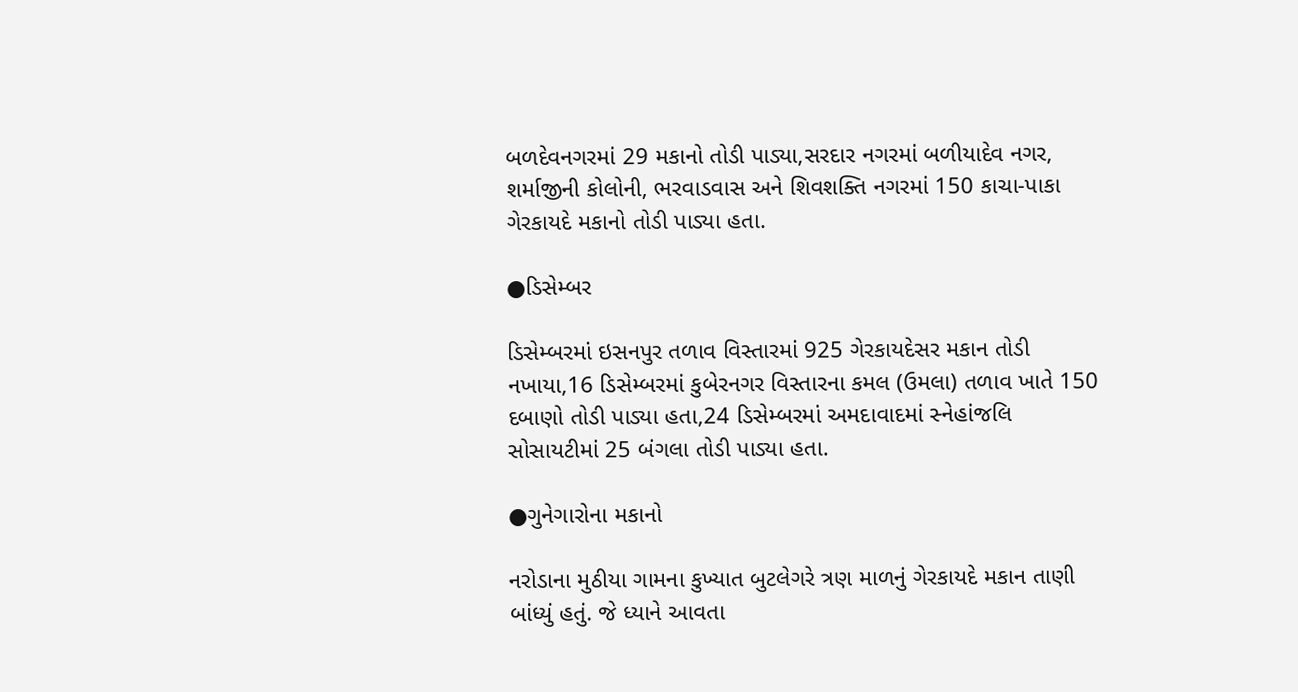બળદેવનગરમાં 29 મકાનો તોડી પાડ્યા,સરદાર નગરમાં બળીયાદેવ નગર, શર્માજીની કોલોની, ભરવાડવાસ અને શિવશક્તિ નગરમાં 150 કાચા-પાકા ગેરકાયદે મકાનો તોડી પાડ્યા હતા.

●ડિસેમ્બર

ડિસેમ્બરમાં ઇસનપુર તળાવ વિસ્તારમાં 925 ગેરકાયદેસર મકાન તોડી નખાયા,16 ડિસેમ્બરમાં કુબેરનગર વિસ્તારના કમલ (ઉમલા) તળાવ ખાતે 150 દબાણો તોડી પાડ્યા હતા,24 ડિસેમ્બરમાં અમદાવાદમાં સ્નેહાંજલિ સોસાયટીમાં 25 બંગલા તોડી પાડ્યા હતા.

●ગુનેગારોના મકાનો

નરોડાના મુઠીયા ગામના કુખ્યાત બુટલેગરે ત્રણ માળનું ગેરકાયદે મકાન તાણી બાંધ્યું હતું. જે ધ્યાને આવતા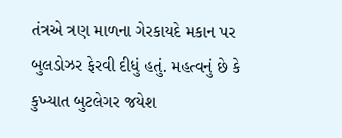તંત્રએ ત્રણ માળના ગેરકાયદે મકાન પર બુલડોઝર ફેરવી દીધું હતું. મહત્વનું છે કે કુખ્યાત બુટલેગર જયેશ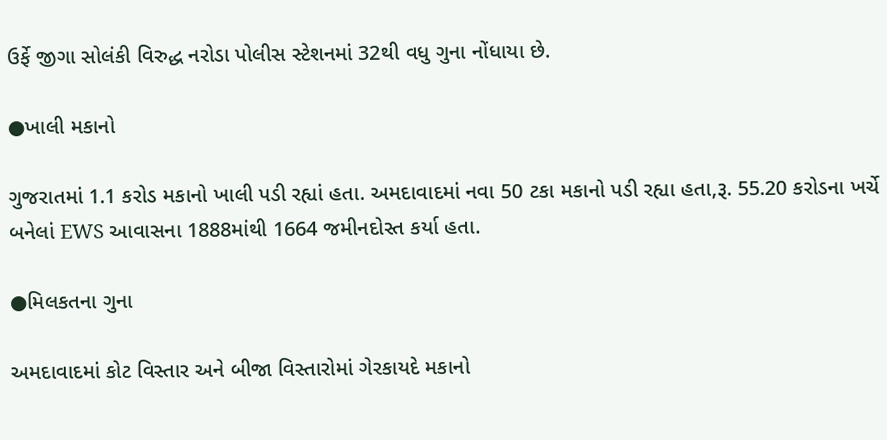ઉર્ફે જીગા સોલંકી વિરુદ્ધ નરોડા પોલીસ સ્ટેશનમાં 32થી વધુ ગુના નોંધાયા છે.

●ખાલી મકાનો

ગુજરાતમાં 1.1 કરોડ મકાનો ખાલી પડી રહ્યાં હતા. અમદાવાદમાં નવા 50 ટકા મકાનો પડી રહ્યા હતા,રૂ. 55.20 કરોડના ખર્ચે બનેલાં EWS આવાસના 1888માંથી 1664 જમીનદોસ્ત કર્યા હતા.

●મિલકતના ગુના

અમદાવાદમાં કોટ વિસ્તાર અને બીજા વિસ્તારોમાં ગેરકાયદે મકાનો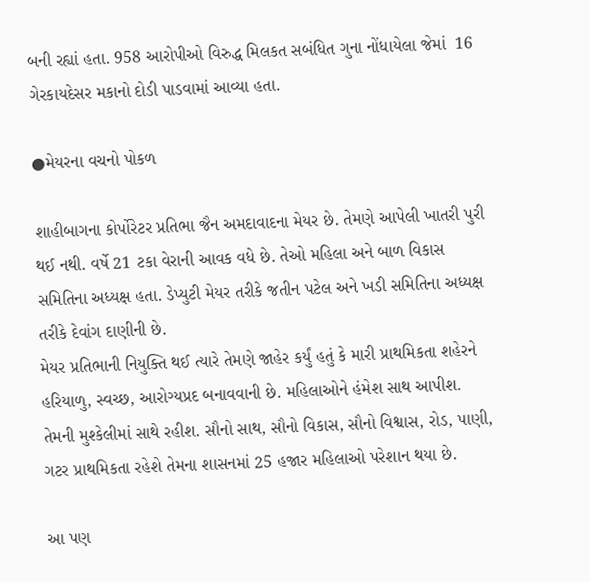બની રહ્યાં હતા. 958 આરોપીઓ વિરુદ્ધ મિલકત સબંધિત ગુના નોંધાયેલા જેમાં  16 ગેરકાયદેસર મકાનો દોડી પાડવામાં આવ્યા હતા.

●મેયરના વચનો પોકળ

શાહીબાગના કોર્પોરેટર પ્રતિભા જૈન અમદાવાદના મેયર છે. તેમણે આપેલી ખાતરી પુરી થઈ નથી. વર્ષે 21 ટકા વેરાની આવક વધે છે. તેઓ મહિલા અને બાળ વિકાસ સમિતિના અધ્યક્ષ હતા. ડેપ્યુટી મેયર તરીકે જતીન પટેલ અને ખડી સમિતિના અધ્યક્ષ તરીકે દેવાંગ દાણીની છે.
મેયર પ્રતિભાની નિયુક્તિ થઈ ત્યારે તેમણે જાહેર કર્યું હતું કે મારી પ્રાથમિકતા શહેરને હરિયાળુ, સ્વચ્છ, આરોગ્યપ્રદ બનાવવાની છે. મહિલાઓને હંમેશ સાથ આપીશ. તેમની મુશ્કેલીમાં સાથે રહીશ. સૌનો સાથ, સૌનો વિકાસ, સૌનો વિશ્વાસ, રોડ, પાણી, ગટર પ્રાથમિકતા રહેશે તેમના શાસનમાં 25 હજાર મહિલાઓ પરેશાન થયા છે.

આ પણ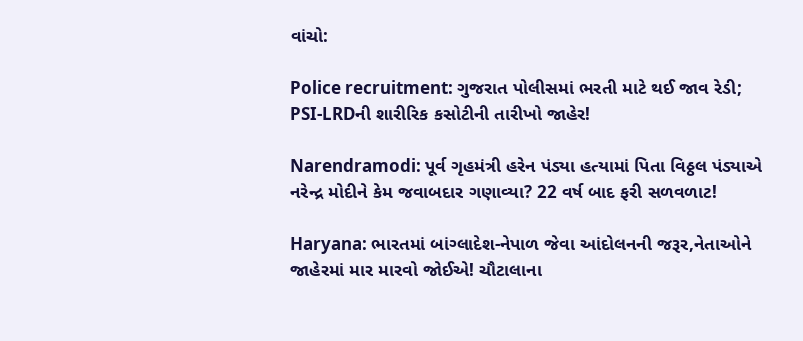વાંચો:

Police recruitment: ગુજરાત પોલીસમાં ભરતી માટે થઈ જાવ રેડી; PSI-LRDની શારીરિક કસોટીની તારીખો જાહેર!

Narendramodi: પૂર્વ ગૃહમંત્રી હરેન પંડ્યા હત્યામાં પિતા વિઠ્ઠલ પંડ્યાએ નરેન્દ્ર મોદીને કેમ જવાબદાર ગણાવ્યા? 22 વર્ષ બાદ ફરી સળવળાટ!

Haryana: ભારતમાં બાંગ્લાદેશ-નેપાળ જેવા આંદોલનની જરૂર,નેતાઓને જાહેરમાં માર મારવો જોઈએ! ચૌટાલાના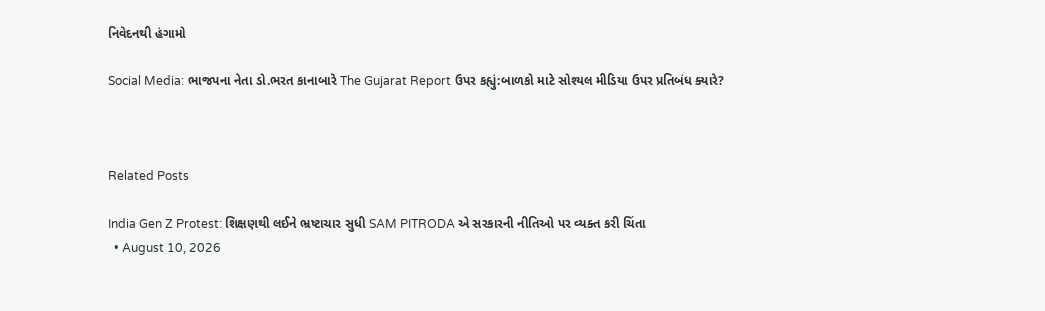નિવેદનથી હંગામો

Social Media: ભાજપના નેતા ડો.ભરત કાનાબારે The Gujarat Report ઉપર કહ્યું:બાળકો માટે સોશ્યલ મીડિયા ઉપર પ્રતિબંધ ક્યારે?



Related Posts

India Gen Z Protest: શિક્ષણથી લઈને ભ્રષ્ટાચાર સુધી SAM PITRODA એ સરકારની નીતિઓ પર વ્યક્ત કરી ચિંતા
  • August 10, 2026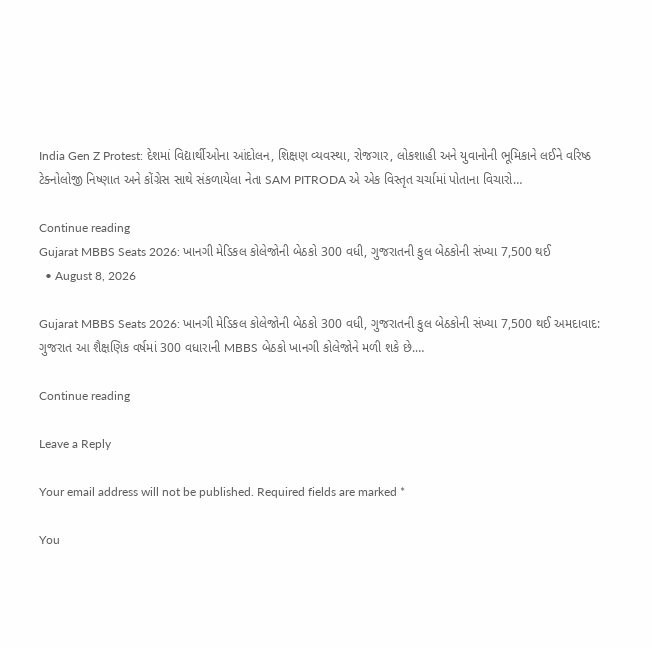India Gen Z Protest: દેશમાં વિદ્યાર્થીઓના આંદોલન, શિક્ષણ વ્યવસ્થા, રોજગાર, લોકશાહી અને યુવાનોની ભૂમિકાને લઈને વરિષ્ઠ ટેક્નોલોજી નિષ્ણાત અને કોંગ્રેસ સાથે સંકળાયેલા નેતા SAM PITRODA એ એક વિસ્તૃત ચર્ચામાં પોતાના વિચારો…

Continue reading
Gujarat MBBS Seats 2026: ખાનગી મેડિકલ કોલેજોની બેઠકો 300 વધી, ગુજરાતની કુલ બેઠકોની સંખ્યા 7,500 થઈ
  • August 8, 2026

Gujarat MBBS Seats 2026: ખાનગી મેડિકલ કોલેજોની બેઠકો 300 વધી, ગુજરાતની કુલ બેઠકોની સંખ્યા 7,500 થઈ અમદાવાદ: ગુજરાત આ શૈક્ષણિક વર્ષમાં 300 વધારાની MBBS બેઠકો ખાનગી કોલેજોને મળી શકે છે.…

Continue reading

Leave a Reply

Your email address will not be published. Required fields are marked *

You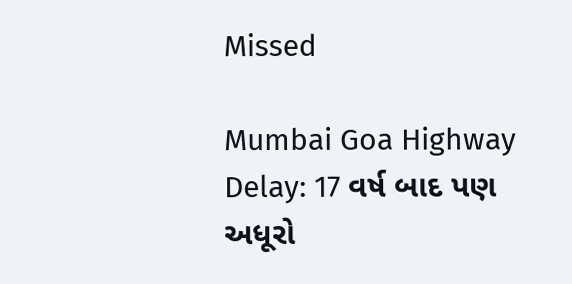Missed

Mumbai Goa Highway Delay: 17 વર્ષ બાદ પણ અધૂરો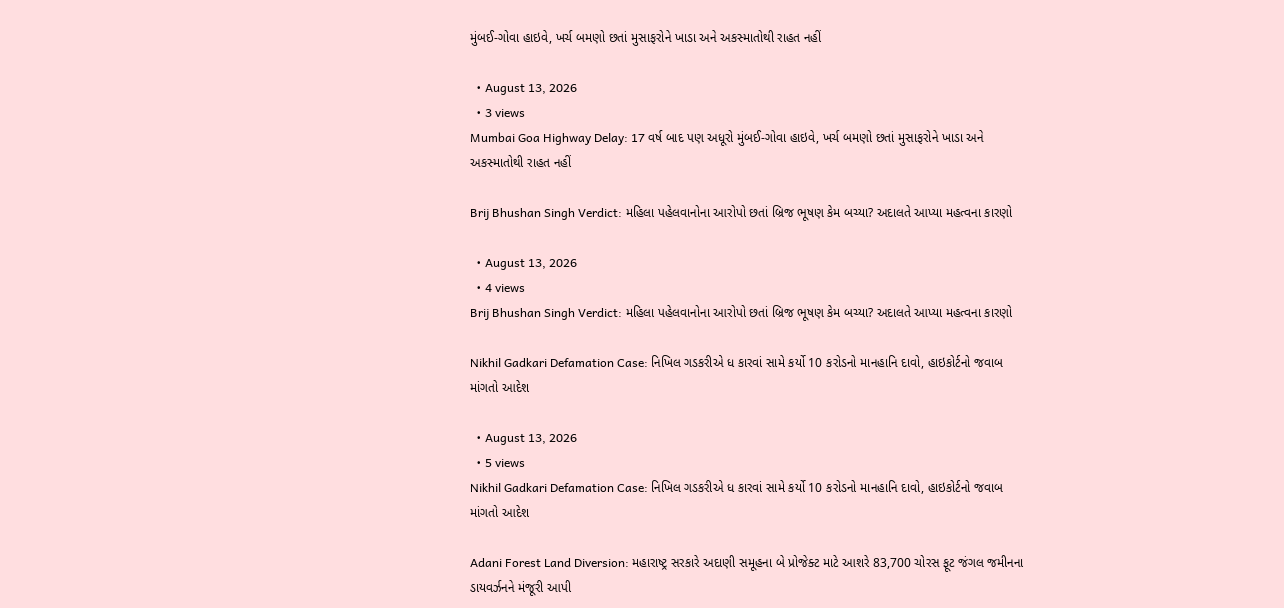મુંબઈ-ગોવા હાઇવે, ખર્ચ બમણો છતાં મુસાફરોને ખાડા અને અકસ્માતોથી રાહત નહીં

  • August 13, 2026
  • 3 views
Mumbai Goa Highway Delay: 17 વર્ષ બાદ પણ અધૂરો મુંબઈ-ગોવા હાઇવે, ખર્ચ બમણો છતાં મુસાફરોને ખાડા અને અકસ્માતોથી રાહત નહીં

Brij Bhushan Singh Verdict: મહિલા પહેલવાનોના આરોપો છતાં બ્રિજ ભૂષણ કેમ બચ્યા? અદાલતે આપ્યા મહત્વના કારણો

  • August 13, 2026
  • 4 views
Brij Bhushan Singh Verdict: મહિલા પહેલવાનોના આરોપો છતાં બ્રિજ ભૂષણ કેમ બચ્યા? અદાલતે આપ્યા મહત્વના કારણો

Nikhil Gadkari Defamation Case: નિખિલ ગડકરીએ ધ કારવાં સામે કર્યો 10 કરોડનો માનહાનિ દાવો, હાઇકોર્ટનો જવાબ માંગતો આદેશ

  • August 13, 2026
  • 5 views
Nikhil Gadkari Defamation Case: નિખિલ ગડકરીએ ધ કારવાં સામે કર્યો 10 કરોડનો માનહાનિ દાવો, હાઇકોર્ટનો જવાબ માંગતો આદેશ

Adani Forest Land Diversion: મહારાષ્ટ્ર સરકારે અદાણી સમૂહના બે પ્રોજેક્ટ માટે આશરે 83,700 ચોરસ ફૂટ જંગલ જમીનના ડાયવર્ઝનને મંજૂરી આપી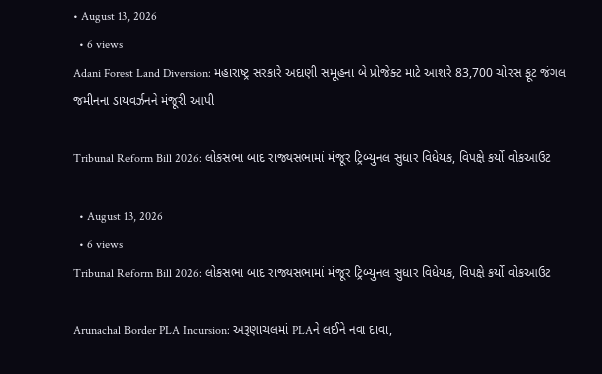• August 13, 2026
  • 6 views
Adani Forest Land Diversion: મહારાષ્ટ્ર સરકારે અદાણી સમૂહના બે પ્રોજેક્ટ માટે આશરે 83,700 ચોરસ ફૂટ જંગલ જમીનના ડાયવર્ઝનને મંજૂરી આપી

Tribunal Reform Bill 2026: લોકસભા બાદ રાજ્યસભામાં મંજૂર ટ્રિબ્યુનલ સુધાર વિધેયક, વિપક્ષે કર્યો વોકઆઉટ

  • August 13, 2026
  • 6 views
Tribunal Reform Bill 2026: લોકસભા બાદ રાજ્યસભામાં મંજૂર ટ્રિબ્યુનલ સુધાર વિધેયક, વિપક્ષે કર્યો વોકઆઉટ

Arunachal Border PLA Incursion: અરૂણાચલમાં PLAને લઈને નવા દાવા,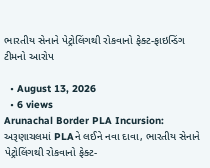ભારતીય સેનાને પેટ્રોલિંગથી રોકવાનો ફેક્ટ-ફાઇન્ડિંગ ટીમનો આરોપ

  • August 13, 2026
  • 6 views
Arunachal Border PLA Incursion: અરૂણાચલમાં PLAને લઈને નવા દાવા, ભારતીય સેનાને પેટ્રોલિંગથી રોકવાનો ફેક્ટ-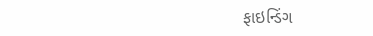ફાઇન્ડિંગ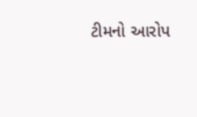ટીમનો આરોપ